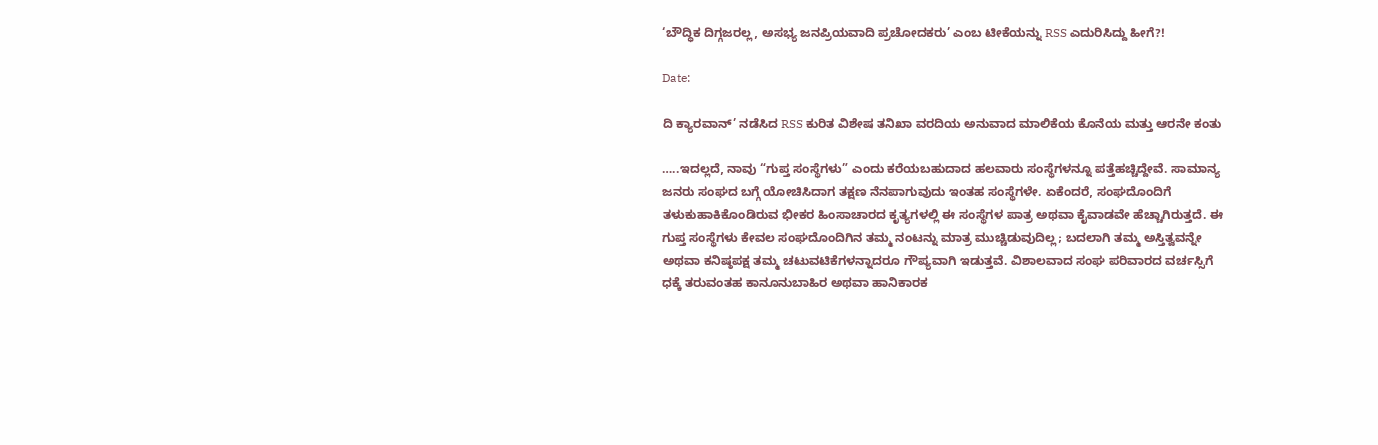‘ಬೌದ್ಧಿಕ ದಿಗ್ಗಜರಲ್ಲ, ಅಸಭ್ಯ ಜನಪ್ರಿಯವಾದಿ ಪ್ರಚೋದಕರು’ ಎಂಬ ಟೀಕೆಯನ್ನು RSS ಎದುರಿಸಿದ್ದು ಹೀಗೆ?!

Date:

ದಿ ಕ್ಯಾರವಾನ್’ ನಡೆಸಿದ RSS ಕುರಿತ ವಿಶೇಷ ತನಿಖಾ ವರದಿಯ ಅನುವಾದ ಮಾಲಿಕೆಯ ಕೊನೆಯ ಮತ್ತು ಆರನೇ ಕಂತು

…..ಇದಲ್ಲದೆ, ನಾವು “ಗುಪ್ತ ಸಂಸ್ಥೆಗಳು” ಎಂದು ಕರೆಯಬಹುದಾದ ಹಲವಾರು ಸಂಸ್ಥೆಗಳನ್ನೂ ಪತ್ತೆಹಚ್ಚಿದ್ದೇವೆ. ಸಾಮಾನ್ಯ ಜನರು ಸಂಘದ ಬಗ್ಗೆ ಯೋಚಿಸಿದಾಗ ತಕ್ಷಣ ನೆನಪಾಗುವುದು ಇಂತಹ ಸಂಸ್ಥೆಗಳೇ. ಏಕೆಂದರೆ, ಸಂಘದೊಂದಿಗೆ ತಳುಕುಹಾಕಿಕೊಂಡಿರುವ ಭೀಕರ ಹಿಂಸಾಚಾರದ ಕೃತ್ಯಗಳಲ್ಲಿ ಈ ಸಂಸ್ಥೆಗಳ ಪಾತ್ರ ಅಥವಾ ಕೈವಾಡವೇ ಹೆಚ್ಚಾಗಿರುತ್ತದೆ. ಈ ಗುಪ್ತ ಸಂಸ್ಥೆಗಳು ಕೇವಲ ಸಂಘದೊಂದಿಗಿನ ತಮ್ಮ ನಂಟನ್ನು ಮಾತ್ರ ಮುಚ್ಚಿಡುವುದಿಲ್ಲ; ಬದಲಾಗಿ ತಮ್ಮ ಅಸ್ತಿತ್ವವನ್ನೇ ಅಥವಾ ಕನಿಷ್ಠಪಕ್ಷ ತಮ್ಮ ಚಟುವಟಿಕೆಗಳನ್ನಾದರೂ ಗೌಪ್ಯವಾಗಿ ಇಡುತ್ತವೆ. ವಿಶಾಲವಾದ ಸಂಘ ಪರಿವಾರದ ವರ್ಚಸ್ಸಿಗೆ ಧಕ್ಕೆ ತರುವಂತಹ ಕಾನೂನುಬಾಹಿರ ಅಥವಾ ಹಾನಿಕಾರಕ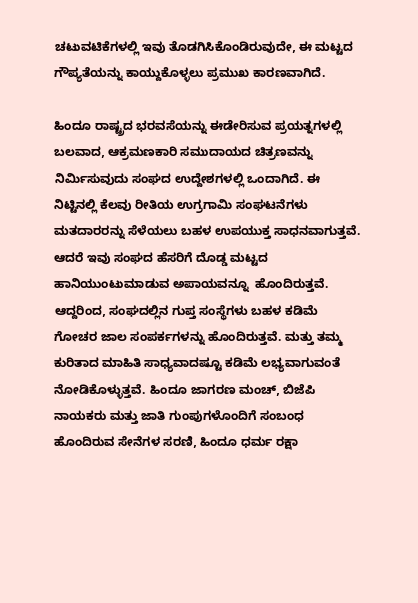ಚಟುವಟಿಕೆಗಳಲ್ಲಿ ಇವು ತೊಡಗಿಸಿಕೊಂಡಿರುವುದೇ, ಈ ಮಟ್ಟದ ಗೌಪ್ಯತೆಯನ್ನು ಕಾಯ್ದುಕೊಳ್ಳಲು ಪ್ರಮುಖ ಕಾರಣವಾಗಿದೆ.

ಹಿಂದೂ ರಾಷ್ಟ್ರದ ಭರವಸೆಯನ್ನು ಈಡೇರಿಸುವ ಪ್ರಯತ್ನಗಳಲ್ಲಿ ಬಲವಾದ, ಆಕ್ರಮಣಕಾರಿ ಸಮುದಾಯದ ಚಿತ್ರಣವನ್ನು ನಿರ್ಮಿಸುವುದು ಸಂಘದ ಉದ್ದೇಶಗಳಲ್ಲಿ ಒಂದಾಗಿದೆ. ಈ ನಿಟ್ಟಿನಲ್ಲಿ ಕೆಲವು ರೀತಿಯ ಉಗ್ರಗಾಮಿ ಸಂಘಟನೆಗಳು ಮತದಾರರನ್ನು ಸೆಳೆಯಲು ಬಹಳ ಉಪಯುಕ್ತ ಸಾಧನವಾಗುತ್ತವೆ. ಆದರೆ ಇವು ಸಂಘದ ಹೆಸರಿಗೆ ದೊಡ್ಡ ಮಟ್ಟದ ಹಾನಿಯುಂಟುಮಾಡುವ ಅಪಾಯವನ್ನೂ  ಹೊಂದಿರುತ್ತವೆ. ಆದ್ದರಿಂದ, ಸಂಘದಲ್ಲಿನ ಗುಪ್ತ ಸಂಸ್ಥೆಗಳು ಬಹಳ ಕಡಿಮೆ ಗೋಚರ ಜಾಲ ಸಂಪರ್ಕಗಳನ್ನು ಹೊಂದಿರುತ್ತವೆ. ಮತ್ತು ತಮ್ಮ ಕುರಿತಾದ ಮಾಹಿತಿ ಸಾಧ್ಯವಾದಷ್ಟೂ ಕಡಿಮೆ ಲಭ್ಯವಾಗುವಂತೆ ನೋಡಿಕೊಳ್ಳುತ್ತವೆ. ಹಿಂದೂ ಜಾಗರಣ ಮಂಚ್, ಬಿಜೆಪಿ ನಾಯಕರು ಮತ್ತು ಜಾತಿ ಗುಂಪುಗಳೊಂದಿಗೆ ಸಂಬಂಧ ಹೊಂದಿರುವ ಸೇನೆಗಳ ಸರಣಿ, ಹಿಂದೂ ಧರ್ಮ ರಕ್ಷಾ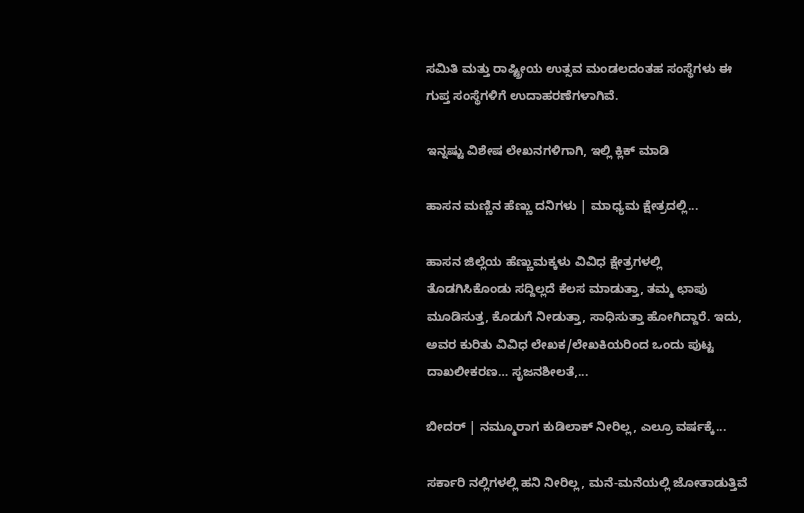ಸಮಿತಿ ಮತ್ತು ರಾಷ್ಟ್ರೀಯ ಉತ್ಸವ ಮಂಡಲದಂತಹ ಸಂಸ್ಥೆಗಳು ಈ ಗುಪ್ತ ಸಂಸ್ಥೆಗಳಿಗೆ ಉದಾಹರಣೆಗಳಾಗಿವೆ.

ಇನ್ನಷ್ಟು ವಿಶೇಷ ಲೇಖನಗಳಿಗಾಗಿ, ಇಲ್ಲಿ ಕ್ಲಿಕ್ ಮಾಡಿ

ಹಾಸನ ಮಣ್ಣಿನ ಹೆಣ್ಣು ದನಿಗಳು | ಮಾಧ್ಯಮ ಕ್ಷೇತ್ರದಲ್ಲಿ...

ಹಾಸನ ಜಿಲ್ಲೆಯ ಹೆಣ್ಣುಮಕ್ಕಳು ವಿವಿಧ ಕ್ಷೇತ್ರಗಳಲ್ಲಿ ತೊಡಗಿಸಿಕೊಂಡು ಸದ್ದಿಲ್ಲದೆ ಕೆಲಸ ಮಾಡುತ್ತಾ, ತಮ್ಮ ಛಾಪು ಮೂಡಿಸುತ್ತ, ಕೊಡುಗೆ ನೀಡುತ್ತಾ, ಸಾಧಿಸುತ್ತಾ ಹೋಗಿದ್ದಾರೆ. ಇದು, ಅವರ ಕುರಿತು ವಿವಿಧ ಲೇಖಕ/ಲೇಖಕಿಯರಿಂದ ಒಂದು ಪುಟ್ಟ ದಾಖಲೀಕರಣ… ಸೃಜನಶೀಲತೆ,...

ಬೀದರ್ | ನಮ್ಮೂರಾಗ ಕುಡಿಲಾಕ್ ನೀರಿಲ್ಲ, ಎಲ್ರೂ ವರ್ಷಕ್ಕೆ...

ಸರ್ಕಾರಿ ನಲ್ಲಿಗಳಲ್ಲಿ ಹನಿ ನೀರಿಲ್ಲ, ಮನೆ-ಮನೆಯಲ್ಲಿ ಜೋತಾಡುತ್ತಿವೆ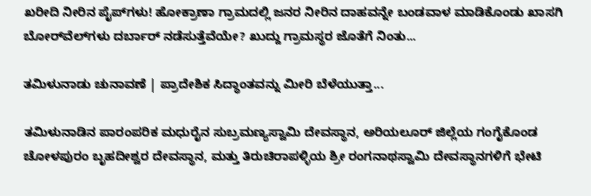ಖರೀದಿ ನೀರಿನ ಪೈಪ್‌ಗಳು! ಹೋಕ್ರಾಣಾ ಗ್ರಾಮದಲ್ಲಿ ಜನರ ನೀರಿನ ದಾಹವನ್ನೇ ಬಂಡವಾಳ ಮಾಡಿಕೊಂಡು ಖಾಸಗಿ ಬೋರ್‌ವೆಲ್‌ಗಳು ದರ್ಬಾರ್‌ ನಡೆಸುತ್ತೆವೆಯೇ? ಖುದ್ದು ಗ್ರಾಮಸ್ಥರ ಜೊತೆಗೆ ನಿಂತು...

ತಮಿಳುನಾಡು ಚುನಾವಣೆ | ಪ್ರಾದೇಶಿಕ ಸಿದ್ಧಾಂತವನ್ನು ಮೀರಿ ಬೆಳೆಯುತ್ತಾ...

ತಮಿಳುನಾಡಿನ ಪಾರಂಪರಿಕ ಮಧುರೈನ ಸುಬ್ರಮಣ್ಯಸ್ವಾಮಿ ದೇವಸ್ಥಾನ, ಅರಿಯಲೂರ್ ಜಿಲ್ಲೆಯ ಗಂಗೈಕೊಂಡ ಚೋಳಪುರಂ ಬೃಹದೀಶ್ವರ ದೇವಸ್ಥಾನ, ಮತ್ತು ತಿರುಚಿರಾಪಳ್ಳಿಯ ಶ್ರೀ ರಂಗನಾಥಸ್ವಾಮಿ ದೇವಸ್ಥಾನಗಳಿಗೆ ಭೇಟಿ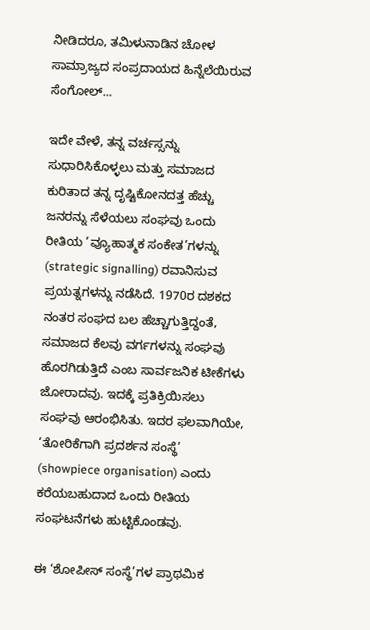ನೀಡಿದರೂ, ತಮಿಳುನಾಡಿನ ಚೋಳ ಸಾಮ್ರಾಜ್ಯದ ಸಂಪ್ರದಾಯದ ಹಿನ್ನೆಲೆಯಿರುವ ಸೆಂಗೋಲ್...

ಇದೇ ವೇಳೆ, ತನ್ನ ವರ್ಚಸ್ಸನ್ನು ಸುಧಾರಿಸಿಕೊಳ್ಳಲು ಮತ್ತು ಸಮಾಜದ ಕುರಿತಾದ ತನ್ನ ದೃಷ್ಟಿಕೋನದತ್ತ ಹೆಚ್ಚು ಜನರನ್ನು ಸೆಳೆಯಲು ಸಂಘವು ಒಂದು ರೀತಿಯ ‘ವ್ಯೂಹಾತ್ಮಕ ಸಂಕೇತ’ಗಳನ್ನು (strategic signalling) ರವಾನಿಸುವ ಪ್ರಯತ್ನಗಳನ್ನು ನಡೆಸಿದೆ. 1970ರ ದಶಕದ ನಂತರ ಸಂಘದ ಬಲ ಹೆಚ್ಚಾಗುತ್ತಿದ್ದಂತೆ, ಸಮಾಜದ ಕೆಲವು ವರ್ಗಗಳನ್ನು ಸಂಘವು ಹೊರಗಿಡುತ್ತಿದೆ ಎಂಬ ಸಾರ್ವಜನಿಕ ಟೀಕೆಗಳು ಜೋರಾದವು. ಇದಕ್ಕೆ ಪ್ರತಿಕ್ರಿಯಿಸಲು ಸಂಘವು ಆರಂಭಿಸಿತು. ಇದರ ಫಲವಾಗಿಯೇ, ‘ತೋರಿಕೆಗಾಗಿ ಪ್ರದರ್ಶನ ಸಂಸ್ಥೆ’ (showpiece organisation) ಎಂದು ಕರೆಯಬಹುದಾದ ಒಂದು ರೀತಿಯ ಸಂಘಟನೆಗಳು ಹುಟ್ಟಿಕೊಂಡವು.

ಈ ‘ಶೋಪೀಸ್ ಸಂಸ್ಥೆ’ಗಳ ಪ್ರಾಥಮಿಕ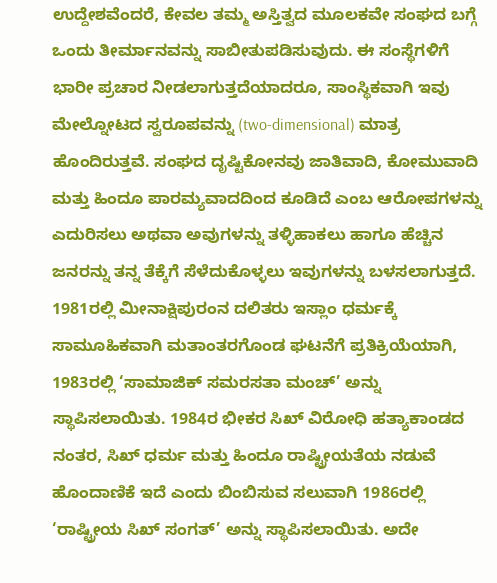ಉದ್ದೇಶವೆಂದರೆ, ಕೇವಲ ತಮ್ಮ ಅಸ್ತಿತ್ವದ ಮೂಲಕವೇ ಸಂಘದ ಬಗ್ಗೆ ಒಂದು ತೀರ್ಮಾನವನ್ನು ಸಾಬೀತುಪಡಿಸುವುದು. ಈ ಸಂಸ್ಥೆಗಳಿಗೆ ಭಾರೀ ಪ್ರಚಾರ ನೀಡಲಾಗುತ್ತದೆಯಾದರೂ, ಸಾಂಸ್ಥಿಕವಾಗಿ ಇವು ಮೇಲ್ನೋಟದ ಸ್ವರೂಪವನ್ನು (two-dimensional) ಮಾತ್ರ ಹೊಂದಿರುತ್ತವೆ. ಸಂಘದ ದೃಷ್ಟಿಕೋನವು ಜಾತಿವಾದಿ, ಕೋಮುವಾದಿ ಮತ್ತು ಹಿಂದೂ ಪಾರಮ್ಯವಾದದಿಂದ ಕೂಡಿದೆ ಎಂಬ ಆರೋಪಗಳನ್ನು ಎದುರಿಸಲು ಅಥವಾ ಅವುಗಳನ್ನು ತಳ್ಳಿಹಾಕಲು ಹಾಗೂ ಹೆಚ್ಚಿನ ಜನರನ್ನು ತನ್ನ ತೆಕ್ಕೆಗೆ ಸೆಳೆದುಕೊಳ್ಳಲು ಇವುಗಳನ್ನು ಬಳಸಲಾಗುತ್ತದೆ. 1981ರಲ್ಲಿ ಮೀನಾಕ್ಷಿಪುರಂನ ದಲಿತರು ಇಸ್ಲಾಂ ಧರ್ಮಕ್ಕೆ ಸಾಮೂಹಿಕವಾಗಿ ಮತಾಂತರಗೊಂಡ ಘಟನೆಗೆ ಪ್ರತಿಕ್ರಿಯೆಯಾಗಿ, 1983ರಲ್ಲಿ ‘ಸಾಮಾಜಿಕ್ ಸಮರಸತಾ ಮಂಚ್’ ಅನ್ನು ಸ್ಥಾಪಿಸಲಾಯಿತು. 1984ರ ಭೀಕರ ಸಿಖ್ ವಿರೋಧಿ ಹತ್ಯಾಕಾಂಡದ ನಂತರ, ಸಿಖ್ ಧರ್ಮ ಮತ್ತು ಹಿಂದೂ ರಾಷ್ಟ್ರೀಯತೆಯ ನಡುವೆ ಹೊಂದಾಣಿಕೆ ಇದೆ ಎಂದು ಬಿಂಬಿಸುವ ಸಲುವಾಗಿ 1986ರಲ್ಲಿ ‘ರಾಷ್ಟ್ರೀಯ ಸಿಖ್ ಸಂಗತ್’ ಅನ್ನು ಸ್ಥಾಪಿಸಲಾಯಿತು. ಅದೇ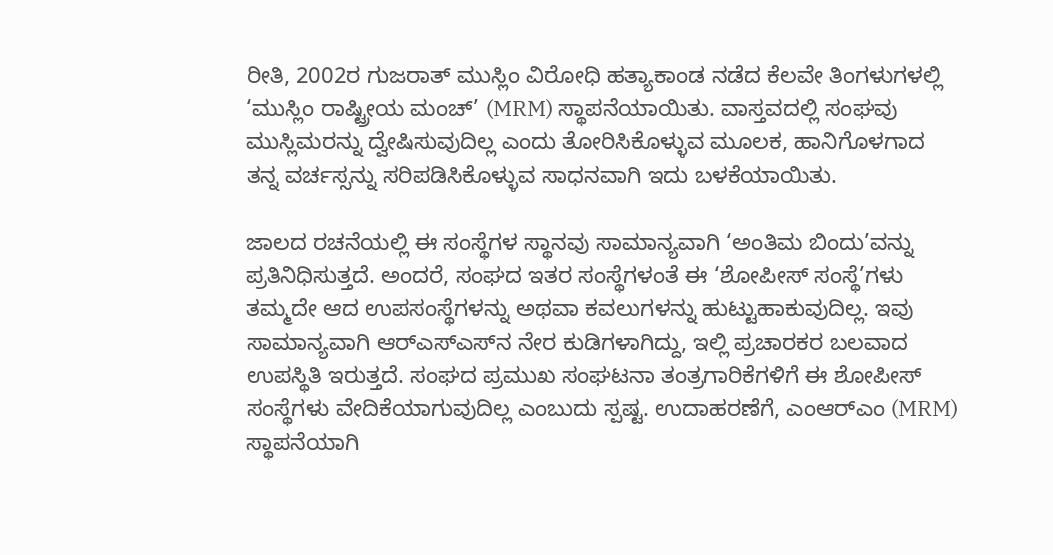ರೀತಿ, 2002ರ ಗುಜರಾತ್ ಮುಸ್ಲಿಂ ವಿರೋಧಿ ಹತ್ಯಾಕಾಂಡ ನಡೆದ ಕೆಲವೇ ತಿಂಗಳುಗಳಲ್ಲಿ ‘ಮುಸ್ಲಿಂ ರಾಷ್ಟ್ರೀಯ ಮಂಚ್’ (MRM) ಸ್ಥಾಪನೆಯಾಯಿತು. ವಾಸ್ತವದಲ್ಲಿ ಸಂಘವು ಮುಸ್ಲಿಮರನ್ನು ದ್ವೇಷಿಸುವುದಿಲ್ಲ ಎಂದು ತೋರಿಸಿಕೊಳ್ಳುವ ಮೂಲಕ, ಹಾನಿಗೊಳಗಾದ ತನ್ನ ವರ್ಚಸ್ಸನ್ನು ಸರಿಪಡಿಸಿಕೊಳ್ಳುವ ಸಾಧನವಾಗಿ ಇದು ಬಳಕೆಯಾಯಿತು.

ಜಾಲದ ರಚನೆಯಲ್ಲಿ ಈ ಸಂಸ್ಥೆಗಳ ಸ್ಥಾನವು ಸಾಮಾನ್ಯವಾಗಿ ‘ಅಂತಿಮ ಬಿಂದು’ವನ್ನು ಪ್ರತಿನಿಧಿಸುತ್ತದೆ. ಅಂದರೆ, ಸಂಘದ ಇತರ ಸಂಸ್ಥೆಗಳಂತೆ ಈ ‘ಶೋಪೀಸ್ ಸಂಸ್ಥೆ’ಗಳು ತಮ್ಮದೇ ಆದ ಉಪಸಂಸ್ಥೆಗಳನ್ನು ಅಥವಾ ಕವಲುಗಳನ್ನು ಹುಟ್ಟುಹಾಕುವುದಿಲ್ಲ. ಇವು ಸಾಮಾನ್ಯವಾಗಿ ಆರ್‌ಎಸ್‌ಎಸ್‌ನ ನೇರ ಕುಡಿಗಳಾಗಿದ್ದು, ಇಲ್ಲಿ ಪ್ರಚಾರಕರ ಬಲವಾದ ಉಪಸ್ಥಿತಿ ಇರುತ್ತದೆ. ಸಂಘದ ಪ್ರಮುಖ ಸಂಘಟನಾ ತಂತ್ರಗಾರಿಕೆಗಳಿಗೆ ಈ ಶೋಪೀಸ್ ಸಂಸ್ಥೆಗಳು ವೇದಿಕೆಯಾಗುವುದಿಲ್ಲ ಎಂಬುದು ಸ್ಪಷ್ಟ. ಉದಾಹರಣೆಗೆ, ಎಂಆರ್‌ಎಂ (MRM) ಸ್ಥಾಪನೆಯಾಗಿ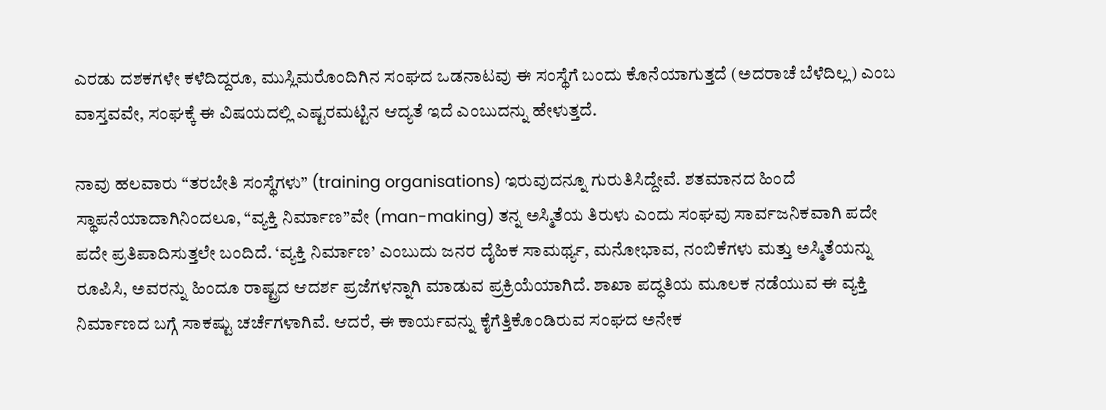ಎರಡು ದಶಕಗಳೇ ಕಳೆದಿದ್ದರೂ, ಮುಸ್ಲಿಮರೊಂದಿಗಿನ ಸಂಘದ ಒಡನಾಟವು ಈ ಸಂಸ್ಥೆಗೆ ಬಂದು ಕೊನೆಯಾಗುತ್ತದೆ (ಅದರಾಚೆ ಬೆಳೆದಿಲ್ಲ) ಎಂಬ ವಾಸ್ತವವೇ, ಸಂಘಕ್ಕೆ ಈ ವಿಷಯದಲ್ಲಿ ಎಷ್ಟರಮಟ್ಟಿನ ಆದ್ಯತೆ ಇದೆ ಎಂಬುದನ್ನು ಹೇಳುತ್ತದೆ.

ನಾವು ಹಲವಾರು “ತರಬೇತಿ ಸಂಸ್ಥೆಗಳು” (training organisations) ಇರುವುದನ್ನೂ ಗುರುತಿಸಿದ್ದೇವೆ. ಶತಮಾನದ ಹಿಂದೆ ಸ್ಥಾಪನೆಯಾದಾಗಿನಿಂದಲೂ, “ವ್ಯಕ್ತಿ ನಿರ್ಮಾಣ”ವೇ (man-making) ತನ್ನ ಅಸ್ಮಿತೆಯ ತಿರುಳು ಎಂದು ಸಂಘವು ಸಾರ್ವಜನಿಕವಾಗಿ ಪದೇ ಪದೇ ಪ್ರತಿಪಾದಿಸುತ್ತಲೇ ಬಂದಿದೆ. ‘ವ್ಯಕ್ತಿ ನಿರ್ಮಾಣ’ ಎಂಬುದು ಜನರ ದೈಹಿಕ ಸಾಮರ್ಥ್ಯ, ಮನೋಭಾವ, ನಂಬಿಕೆಗಳು ಮತ್ತು ಅಸ್ಮಿತೆಯನ್ನು ರೂಪಿಸಿ, ಅವರನ್ನು ಹಿಂದೂ ರಾಷ್ಟ್ರದ ಆದರ್ಶ ಪ್ರಜೆಗಳನ್ನಾಗಿ ಮಾಡುವ ಪ್ರಕ್ರಿಯೆಯಾಗಿದೆ. ಶಾಖಾ ಪದ್ಧತಿಯ ಮೂಲಕ ನಡೆಯುವ ಈ ವ್ಯಕ್ತಿ ನಿರ್ಮಾಣದ ಬಗ್ಗೆ ಸಾಕಷ್ಟು ಚರ್ಚೆಗಳಾಗಿವೆ. ಆದರೆ, ಈ ಕಾರ್ಯವನ್ನು ಕೈಗೆತ್ತಿಕೊಂಡಿರುವ ಸಂಘದ ಅನೇಕ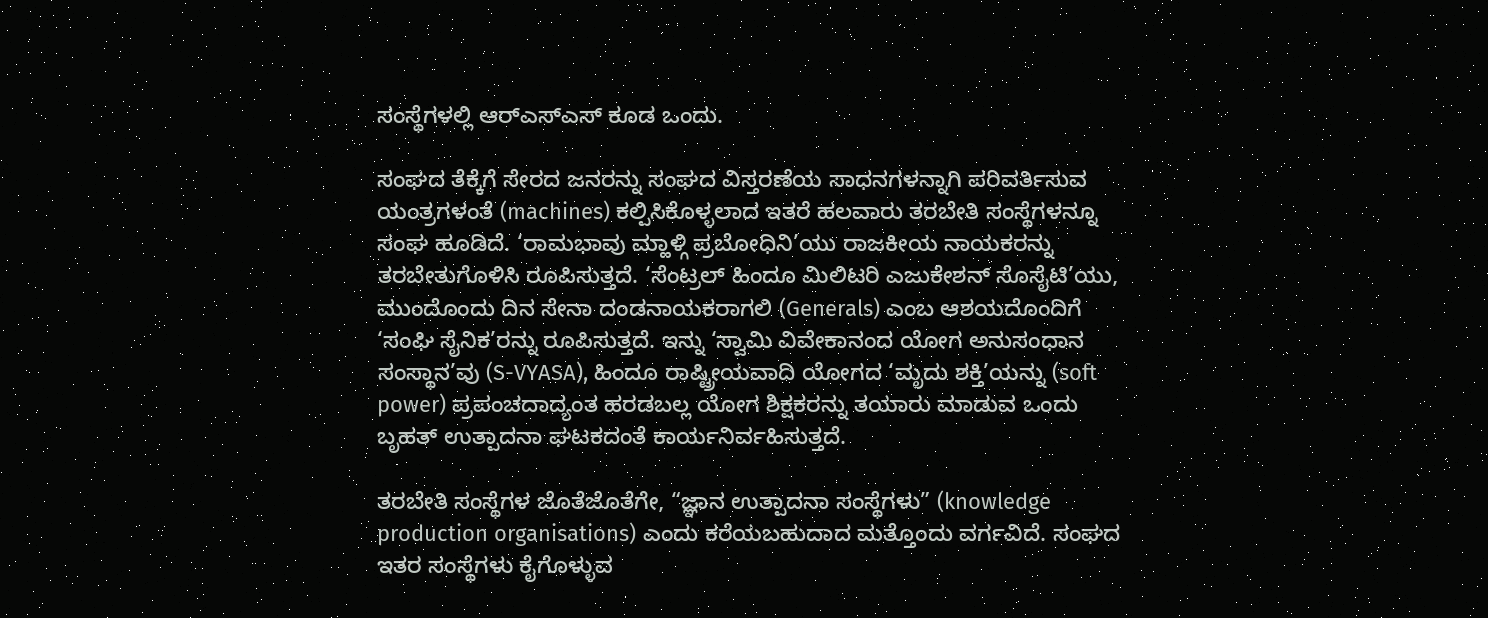ಸಂಸ್ಥೆಗಳಲ್ಲಿ ಆರ್‌ಎಸ್‌ಎಸ್ ಕೂಡ ಒಂದು.

ಸಂಘದ ತೆಕ್ಕೆಗೆ ಸೇರದ ಜನರನ್ನು ಸಂಘದ ವಿಸ್ತರಣೆಯ ಸಾಧನಗಳನ್ನಾಗಿ ಪರಿವರ್ತಿಸುವ ಯಂತ್ರಗಳಂತೆ (machines) ಕಲ್ಪಿಸಿಕೊಳ್ಳಲಾದ ಇತರೆ ಹಲವಾರು ತರಬೇತಿ ಸಂಸ್ಥೆಗಳನ್ನೂ ಸಂಘ ಹೂಡಿದೆ. ‘ರಾಮಭಾವು ಮ್ಹಾಳ್ಗಿ ಪ್ರಬೋಧಿನಿ’ಯು ರಾಜಕೀಯ ನಾಯಕರನ್ನು ತರಬೇತುಗೊಳಿಸಿ ರೂಪಿಸುತ್ತದೆ. ‘ಸೆಂಟ್ರಲ್ ಹಿಂದೂ ಮಿಲಿಟರಿ ಎಜುಕೇಶನ್ ಸೊಸೈಟಿ’ಯು, ಮುಂದೊಂದು ದಿನ ಸೇನಾ ದಂಡನಾಯಕರಾಗಲಿ (Generals) ಎಂಬ ಆಶಯದೊಂದಿಗೆ ‘ಸಂಘಿ ಸೈನಿಕ’ರನ್ನು ರೂಪಿಸುತ್ತದೆ. ಇನ್ನು ‘ಸ್ವಾಮಿ ವಿವೇಕಾನಂದ ಯೋಗ ಅನುಸಂಧಾನ ಸಂಸ್ಥಾನ’ವು (S-VYASA), ಹಿಂದೂ ರಾಷ್ಟ್ರೀಯವಾದಿ ಯೋಗದ ‘ಮೃದು ಶಕ್ತಿ’ಯನ್ನು (soft power) ಪ್ರಪಂಚದಾದ್ಯಂತ ಹರಡಬಲ್ಲ ಯೋಗ ಶಿಕ್ಷಕರನ್ನು ತಯಾರು ಮಾಡುವ ಒಂದು ಬೃಹತ್ ಉತ್ಪಾದನಾ ಘಟಕದಂತೆ ಕಾರ್ಯನಿರ್ವಹಿಸುತ್ತದೆ.

ತರಬೇತಿ ಸಂಸ್ಥೆಗಳ ಜೊತೆಜೊತೆಗೇ, “ಜ್ಞಾನ ಉತ್ಪಾದನಾ ಸಂಸ್ಥೆಗಳು” (knowledge production organisations) ಎಂದು ಕರೆಯಬಹುದಾದ ಮತ್ತೊಂದು ವರ್ಗವಿದೆ. ಸಂಘದ ಇತರ ಸಂಸ್ಥೆಗಳು ಕೈಗೊಳ್ಳುವ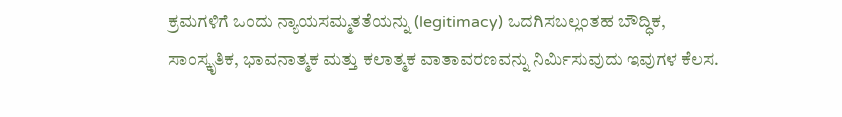ಕ್ರಮಗಳಿಗೆ ಒಂದು ನ್ಯಾಯಸಮ್ಮತತೆಯನ್ನು (legitimacy) ಒದಗಿಸಬಲ್ಲಂತಹ ಬೌದ್ಧಿಕ, ಸಾಂಸ್ಕೃತಿಕ, ಭಾವನಾತ್ಮಕ ಮತ್ತು ಕಲಾತ್ಮಕ ವಾತಾವರಣವನ್ನು ನಿರ್ಮಿಸುವುದು ಇವುಗಳ ಕೆಲಸ.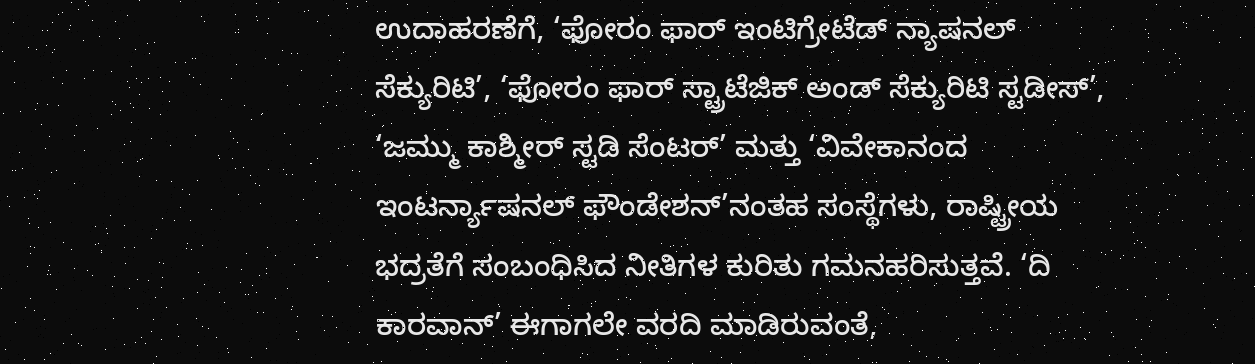ಉದಾಹರಣೆಗೆ, ‘ಫೋರಂ ಫಾರ್ ಇಂಟಿಗ್ರೇಟೆಡ್ ನ್ಯಾಷನಲ್ ಸೆಕ್ಯುರಿಟಿ’, ‘ಫೋರಂ ಫಾರ್ ಸ್ಟ್ರಾಟೆಜಿಕ್ ಅಂಡ್ ಸೆಕ್ಯುರಿಟಿ ಸ್ಟಡೀಸ್’, ‘ಜಮ್ಮು ಕಾಶ್ಮೀರ್ ಸ್ಟಡಿ ಸೆಂಟರ್’ ಮತ್ತು ‘ವಿವೇಕಾನಂದ ಇಂಟರ್ನ್ಯಾಷನಲ್ ಫೌಂಡೇಶನ್’ನಂತಹ ಸಂಸ್ಥೆಗಳು, ರಾಷ್ಟ್ರೀಯ ಭದ್ರತೆಗೆ ಸಂಬಂಧಿಸಿದ ನೀತಿಗಳ ಕುರಿತು ಗಮನಹರಿಸುತ್ತವೆ. ‘ದಿ ಕಾರವಾನ್’ ಈಗಾಗಲೇ ವರದಿ ಮಾಡಿರುವಂತೆ,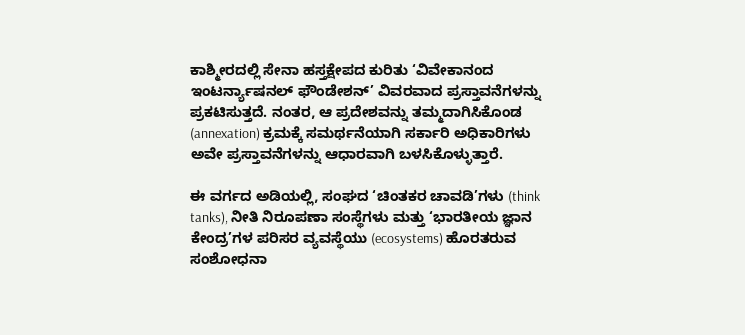ಕಾಶ್ಮೀರದಲ್ಲಿ ಸೇನಾ ಹಸ್ತಕ್ಷೇಪದ ಕುರಿತು ‘ವಿವೇಕಾನಂದ ಇಂಟರ್ನ್ಯಾಷನಲ್ ಫೌಂಡೇಶನ್’ ವಿವರವಾದ ಪ್ರಸ್ತಾವನೆಗಳನ್ನು ಪ್ರಕಟಿಸುತ್ತದೆ. ನಂತರ, ಆ ಪ್ರದೇಶವನ್ನು ತಮ್ಮದಾಗಿಸಿಕೊಂಡ (annexation) ಕ್ರಮಕ್ಕೆ ಸಮರ್ಥನೆಯಾಗಿ ಸರ್ಕಾರಿ ಅಧಿಕಾರಿಗಳು ಅವೇ ಪ್ರಸ್ತಾವನೆಗಳನ್ನು ಆಧಾರವಾಗಿ ಬಳಸಿಕೊಳ್ಳುತ್ತಾರೆ.

ಈ ವರ್ಗದ ಅಡಿಯಲ್ಲಿ, ಸಂಘದ ‘ಚಿಂತಕರ ಚಾವಡಿ’ಗಳು (think tanks), ನೀತಿ ನಿರೂಪಣಾ ಸಂಸ್ಥೆಗಳು ಮತ್ತು ‘ಭಾರತೀಯ ಜ್ಞಾನ ಕೇಂದ್ರ’ಗಳ ಪರಿಸರ ವ್ಯವಸ್ಥೆಯು (ecosystems) ಹೊರತರುವ ಸಂಶೋಧನಾ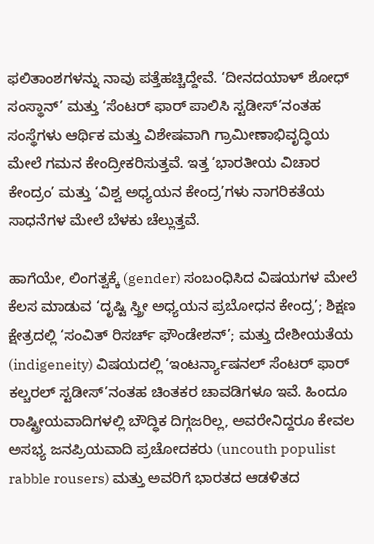ಫಲಿತಾಂಶಗಳನ್ನು ನಾವು ಪತ್ತೆಹಚ್ಚಿದ್ದೇವೆ. ‘ದೀನದಯಾಳ್ ಶೋಧ್ ಸಂಸ್ಥಾನ್’ ಮತ್ತು ‘ಸೆಂಟರ್ ಫಾರ್ ಪಾಲಿಸಿ ಸ್ಟಡೀಸ್’ನಂತಹ ಸಂಸ್ಥೆಗಳು ಆರ್ಥಿಕ ಮತ್ತು ವಿಶೇಷವಾಗಿ ಗ್ರಾಮೀಣಾಭಿವೃದ್ಧಿಯ ಮೇಲೆ ಗಮನ ಕೇಂದ್ರೀಕರಿಸುತ್ತವೆ. ಇತ್ತ ‘ಭಾರತೀಯ ವಿಚಾರ ಕೇಂದ್ರಂ’ ಮತ್ತು ‘ವಿಶ್ವ ಅಧ್ಯಯನ ಕೇಂದ್ರ’ಗಳು ನಾಗರಿಕತೆಯ ಸಾಧನೆಗಳ ಮೇಲೆ ಬೆಳಕು ಚೆಲ್ಲುತ್ತವೆ.

ಹಾಗೆಯೇ, ಲಿಂಗತ್ವಕ್ಕೆ (gender) ಸಂಬಂಧಿಸಿದ ವಿಷಯಗಳ ಮೇಲೆ ಕೆಲಸ ಮಾಡುವ ‘ದೃಷ್ಟಿ ಸ್ತ್ರೀ ಅಧ್ಯಯನ ಪ್ರಬೋಧನ ಕೇಂದ್ರ’; ಶಿಕ್ಷಣ ಕ್ಷೇತ್ರದಲ್ಲಿ ‘ಸಂವಿತ್ ರಿಸರ್ಚ್ ಫೌಂಡೇಶನ್’; ಮತ್ತು ದೇಶೀಯತೆಯ (indigeneity) ವಿಷಯದಲ್ಲಿ ‘ಇಂಟರ್ನ್ಯಾಷನಲ್ ಸೆಂಟರ್ ಫಾರ್ ಕಲ್ಚರಲ್ ಸ್ಟಡೀಸ್’ನಂತಹ ಚಿಂತಕರ ಚಾವಡಿಗಳೂ ಇವೆ. ಹಿಂದೂ ರಾಷ್ಟ್ರೀಯವಾದಿಗಳಲ್ಲಿ ಬೌದ್ಧಿಕ ದಿಗ್ಗಜರಿಲ್ಲ, ಅವರೇನಿದ್ದರೂ ಕೇವಲ ಅಸಭ್ಯ ಜನಪ್ರಿಯವಾದಿ ಪ್ರಚೋದಕರು (uncouth populist rabble rousers) ಮತ್ತು ಅವರಿಗೆ ಭಾರತದ ಆಡಳಿತದ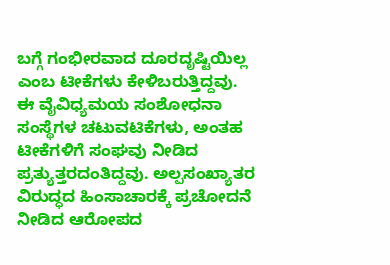ಬಗ್ಗೆ ಗಂಭೀರವಾದ ದೂರದೃಷ್ಟಿಯಿಲ್ಲ ಎಂಬ ಟೀಕೆಗಳು ಕೇಳಿಬರುತ್ತಿದ್ದವು. ಈ ವೈವಿಧ್ಯಮಯ ಸಂಶೋಧನಾ ಸಂಸ್ಥೆಗಳ ಚಟುವಟಿಕೆಗಳು, ಅಂತಹ ಟೀಕೆಗಳಿಗೆ ಸಂಘವು ನೀಡಿದ ಪ್ರತ್ಯುತ್ತರದಂತಿದ್ದವು. ಅಲ್ಪಸಂಖ್ಯಾತರ ವಿರುದ್ಧದ ಹಿಂಸಾಚಾರಕ್ಕೆ ಪ್ರಚೋದನೆ ನೀಡಿದ ಆರೋಪದ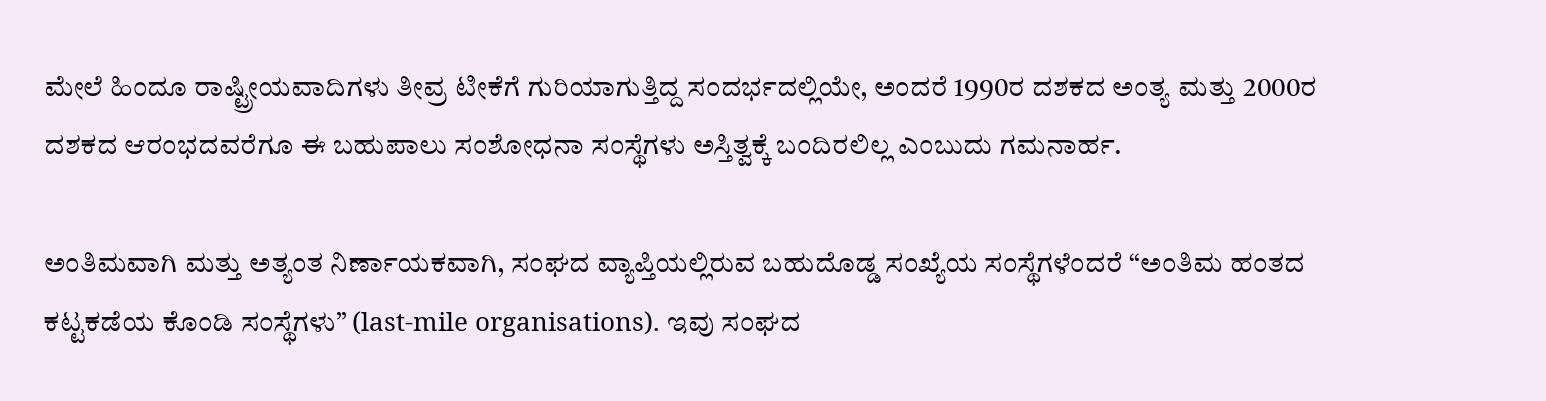ಮೇಲೆ ಹಿಂದೂ ರಾಷ್ಟ್ರೀಯವಾದಿಗಳು ತೀವ್ರ ಟೀಕೆಗೆ ಗುರಿಯಾಗುತ್ತಿದ್ದ ಸಂದರ್ಭದಲ್ಲಿಯೇ, ಅಂದರೆ 1990ರ ದಶಕದ ಅಂತ್ಯ ಮತ್ತು 2000ರ ದಶಕದ ಆರಂಭದವರೆಗೂ ಈ ಬಹುಪಾಲು ಸಂಶೋಧನಾ ಸಂಸ್ಥೆಗಳು ಅಸ್ತಿತ್ವಕ್ಕೆ ಬಂದಿರಲಿಲ್ಲ ಎಂಬುದು ಗಮನಾರ್ಹ.

ಅಂತಿಮವಾಗಿ ಮತ್ತು ಅತ್ಯಂತ ನಿರ್ಣಾಯಕವಾಗಿ, ಸಂಘದ ವ್ಯಾಪ್ತಿಯಲ್ಲಿರುವ ಬಹುದೊಡ್ಡ ಸಂಖ್ಯೆಯ ಸಂಸ್ಥೆಗಳೆಂದರೆ “ಅಂತಿಮ ಹಂತದ ಕಟ್ಟಕಡೆಯ ಕೊಂಡಿ ಸಂಸ್ಥೆಗಳು” (last-mile organisations). ಇವು ಸಂಘದ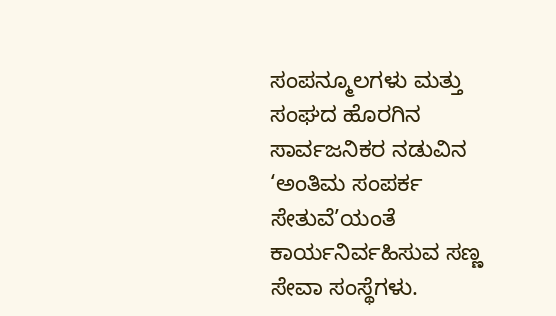ಸಂಪನ್ಮೂಲಗಳು ಮತ್ತು ಸಂಘದ ಹೊರಗಿನ ಸಾರ್ವಜನಿಕರ ನಡುವಿನ ‘ಅಂತಿಮ ಸಂಪರ್ಕ ಸೇತುವೆ’ಯಂತೆ ಕಾರ್ಯನಿರ್ವಹಿಸುವ ಸಣ್ಣ ಸೇವಾ ಸಂಸ್ಥೆಗಳು.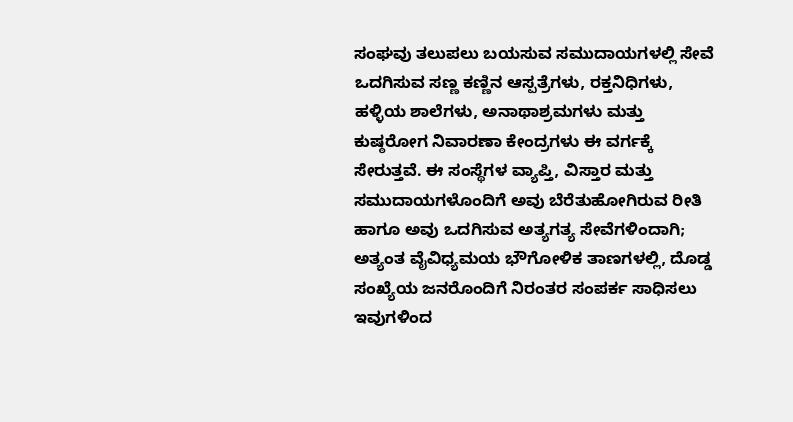ಸಂಘವು ತಲುಪಲು ಬಯಸುವ ಸಮುದಾಯಗಳಲ್ಲಿ ಸೇವೆ ಒದಗಿಸುವ ಸಣ್ಣ ಕಣ್ಣಿನ ಆಸ್ಪತ್ರೆಗಳು, ರಕ್ತನಿಧಿಗಳು, ಹಳ್ಳಿಯ ಶಾಲೆಗಳು, ಅನಾಥಾಶ್ರಮಗಳು ಮತ್ತು ಕುಷ್ಠರೋಗ ನಿವಾರಣಾ ಕೇಂದ್ರಗಳು ಈ ವರ್ಗಕ್ಕೆ ಸೇರುತ್ತವೆ. ಈ ಸಂಸ್ಥೆಗಳ ವ್ಯಾಪ್ತಿ, ವಿಸ್ತಾರ ಮತ್ತು ಸಮುದಾಯಗಳೊಂದಿಗೆ ಅವು ಬೆರೆತುಹೋಗಿರುವ ರೀತಿ ಹಾಗೂ ಅವು ಒದಗಿಸುವ ಅತ್ಯಗತ್ಯ ಸೇವೆಗಳಿಂದಾಗಿ; ಅತ್ಯಂತ ವೈವಿಧ್ಯಮಯ ಭೌಗೋಳಿಕ ತಾಣಗಳಲ್ಲಿ, ದೊಡ್ಡ ಸಂಖ್ಯೆಯ ಜನರೊಂದಿಗೆ ನಿರಂತರ ಸಂಪರ್ಕ ಸಾಧಿಸಲು ಇವುಗಳಿಂದ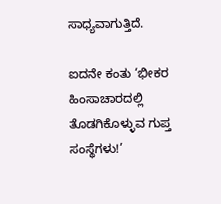ಸಾಧ್ಯವಾಗುತ್ತಿದೆ.

ಐದನೇ ಕಂತು ‘ಭೀಕರ ಹಿಂಸಾಚಾರದಲ್ಲಿ ತೊಡಗಿಕೊಳ್ಳುವ ಗುಪ್ತ ಸಂಸ್ಥೆಗಳು!’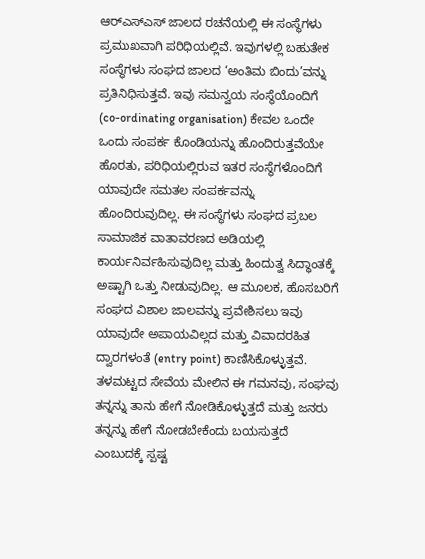ಆರ್‌ಎಸ್‌ಎಸ್ ಜಾಲದ ರಚನೆಯಲ್ಲಿ ಈ ಸಂಸ್ಥೆಗಳು ಪ್ರಮುಖವಾಗಿ ಪರಿಧಿಯಲ್ಲಿವೆ. ಇವುಗಳಲ್ಲಿ ಬಹುತೇಕ ಸಂಸ್ಥೆಗಳು ಸಂಘದ ಜಾಲದ ‘ಅಂತಿಮ ಬಿಂದು’ವನ್ನು ಪ್ರತಿನಿಧಿಸುತ್ತವೆ. ಇವು ಸಮನ್ವಯ ಸಂಸ್ಥೆಯೊಂದಿಗೆ (co-ordinating organisation) ಕೇವಲ ಒಂದೇ ಒಂದು ಸಂಪರ್ಕ ಕೊಂಡಿಯನ್ನು ಹೊಂದಿರುತ್ತವೆಯೇ ಹೊರತು, ಪರಿಧಿಯಲ್ಲಿರುವ ಇತರ ಸಂಸ್ಥೆಗಳೊಂದಿಗೆ ಯಾವುದೇ ಸಮತಲ ಸಂಪರ್ಕವನ್ನು  ಹೊಂದಿರುವುದಿಲ್ಲ. ಈ ಸಂಸ್ಥೆಗಳು ಸಂಘದ ಪ್ರಬಲ ಸಾಮಾಜಿಕ ವಾತಾವರಣದ ಅಡಿಯಲ್ಲಿ ಕಾರ್ಯನಿರ್ವಹಿಸುವುದಿಲ್ಲ ಮತ್ತು ಹಿಂದುತ್ವ ಸಿದ್ಧಾಂತಕ್ಕೆ ಅಷ್ಟಾಗಿ ಒತ್ತು ನೀಡುವುದಿಲ್ಲ. ಆ ಮೂಲಕ, ಹೊಸಬರಿಗೆ ಸಂಘದ ವಿಶಾಲ ಜಾಲವನ್ನು ಪ್ರವೇಶಿಸಲು ಇವು ಯಾವುದೇ ಅಪಾಯವಿಲ್ಲದ ಮತ್ತು ವಿವಾದರಹಿತ ದ್ವಾರಗಳಂತೆ (entry point) ಕಾಣಿಸಿಕೊಳ್ಳುತ್ತವೆ. ತಳಮಟ್ಟದ ಸೇವೆಯ ಮೇಲಿನ ಈ ಗಮನವು, ಸಂಘವು ತನ್ನನ್ನು ತಾನು ಹೇಗೆ ನೋಡಿಕೊಳ್ಳುತ್ತದೆ ಮತ್ತು ಜನರು ತನ್ನನ್ನು ಹೇಗೆ ನೋಡಬೇಕೆಂದು ಬಯಸುತ್ತದೆ ಎಂಬುದಕ್ಕೆ ಸ್ಪಷ್ಟ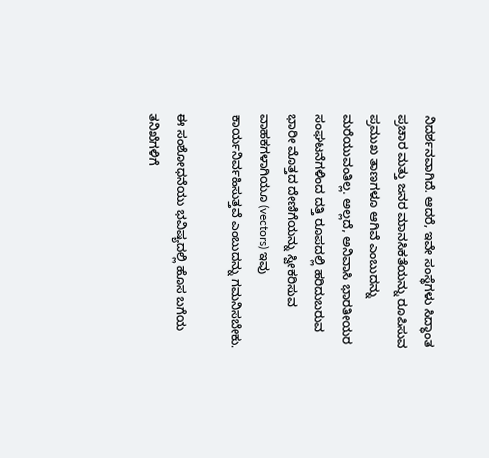ನಿದರ್ಶನವಾಗಿದೆ. ಆದರೆ, ಇವೇ ಸಂಸ್ಥೆಗಳು ಸಿದ್ಧಾಂತ ಪ್ರಚಾರ ಮತ್ತು ಜನರ ಮಾನಸಿಕತೆಯನ್ನು ರೂಪಿಸುವ  ಪ್ರಮುಖ ತಾಣಗಳೂ ಆಗಿವೆ ಎಂಬುದನ್ನು ಮರೆಯುವಂತಿಲ್ಲ. ಅಲ್ಲದೆ, ಅನಿವಾಸಿ ಭಾರತೀಯರ ಸಂಘಟನೆಗಳಿಂದ ದತ್ತಿ ರೂಪದಲ್ಲಿ ಹರಿದುಬರುವ ಭಾರೀ ಮೊತ್ತದ ದೇಣಿಗೆಯನ್ನು ಸ್ವೀಕರಿಸುವ ವಾಹಕಗಳಾಗಿಯೂ (vectors) ಇವು ಕಾರ್ಯನಿರ್ವಹಿಸುತ್ತವೆ ಎಂಬುದನ್ನು ಗಮನಿಸಬೇಕು.

ಈ ಸಂಶೋಧನೆಯು ಭವಿಷ್ಯದಲ್ಲಿ ಹೊಸ ಬಗೆಯ ತನಿಖೆಗಳಿಗೆ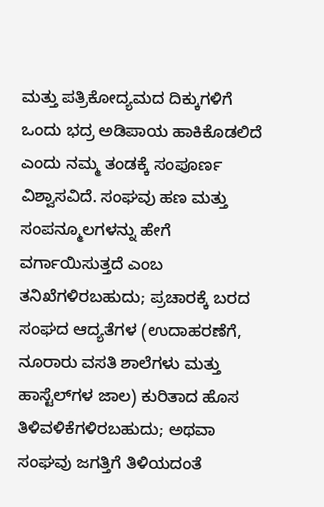ಮತ್ತು ಪತ್ರಿಕೋದ್ಯಮದ ದಿಕ್ಕುಗಳಿಗೆ ಒಂದು ಭದ್ರ ಅಡಿಪಾಯ ಹಾಕಿಕೊಡಲಿದೆ ಎಂದು ನಮ್ಮ ತಂಡಕ್ಕೆ ಸಂಪೂರ್ಣ ವಿಶ್ವಾಸವಿದೆ. ಸಂಘವು ಹಣ ಮತ್ತು ಸಂಪನ್ಮೂಲಗಳನ್ನು ಹೇಗೆ ವರ್ಗಾಯಿಸುತ್ತದೆ ಎಂಬ ತನಿಖೆಗಳಿರಬಹುದು; ಪ್ರಚಾರಕ್ಕೆ ಬರದ ಸಂಘದ ಆದ್ಯತೆಗಳ (ಉದಾಹರಣೆಗೆ, ನೂರಾರು ವಸತಿ ಶಾಲೆಗಳು ಮತ್ತು ಹಾಸ್ಟೆಲ್‌ಗಳ ಜಾಲ) ಕುರಿತಾದ ಹೊಸ ತಿಳಿವಳಿಕೆಗಳಿರಬಹುದು; ಅಥವಾ ಸಂಘವು ಜಗತ್ತಿಗೆ ತಿಳಿಯದಂತೆ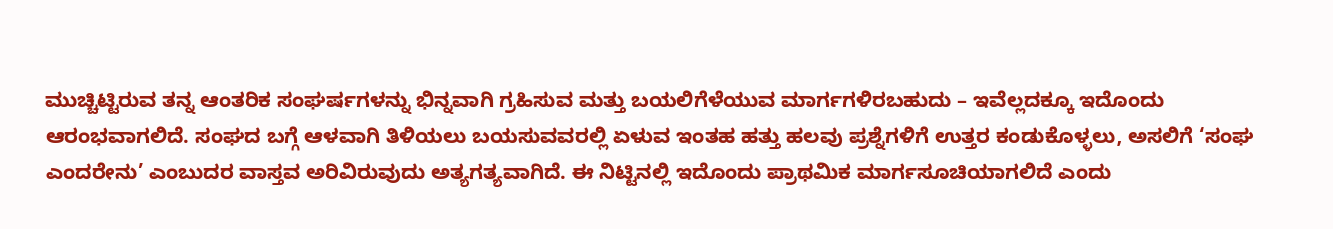ಮುಚ್ಚಿಟ್ಟಿರುವ ತನ್ನ ಆಂತರಿಕ ಸಂಘರ್ಷಗಳನ್ನು ಭಿನ್ನವಾಗಿ ಗ್ರಹಿಸುವ ಮತ್ತು ಬಯಲಿಗೆಳೆಯುವ ಮಾರ್ಗಗಳಿರಬಹುದು – ಇವೆಲ್ಲದಕ್ಕೂ ಇದೊಂದು ಆರಂಭವಾಗಲಿದೆ. ಸಂಘದ ಬಗ್ಗೆ ಆಳವಾಗಿ ತಿಳಿಯಲು ಬಯಸುವವರಲ್ಲಿ ಏಳುವ ಇಂತಹ ಹತ್ತು ಹಲವು ಪ್ರಶ್ನೆಗಳಿಗೆ ಉತ್ತರ ಕಂಡುಕೊಳ್ಳಲು, ಅಸಲಿಗೆ ‘ಸಂಘ ಎಂದರೇನು’ ಎಂಬುದರ ವಾಸ್ತವ ಅರಿವಿರುವುದು ಅತ್ಯಗತ್ಯವಾಗಿದೆ. ಈ ನಿಟ್ಟಿನಲ್ಲಿ ಇದೊಂದು ಪ್ರಾಥಮಿಕ ಮಾರ್ಗಸೂಚಿಯಾಗಲಿದೆ ಎಂದು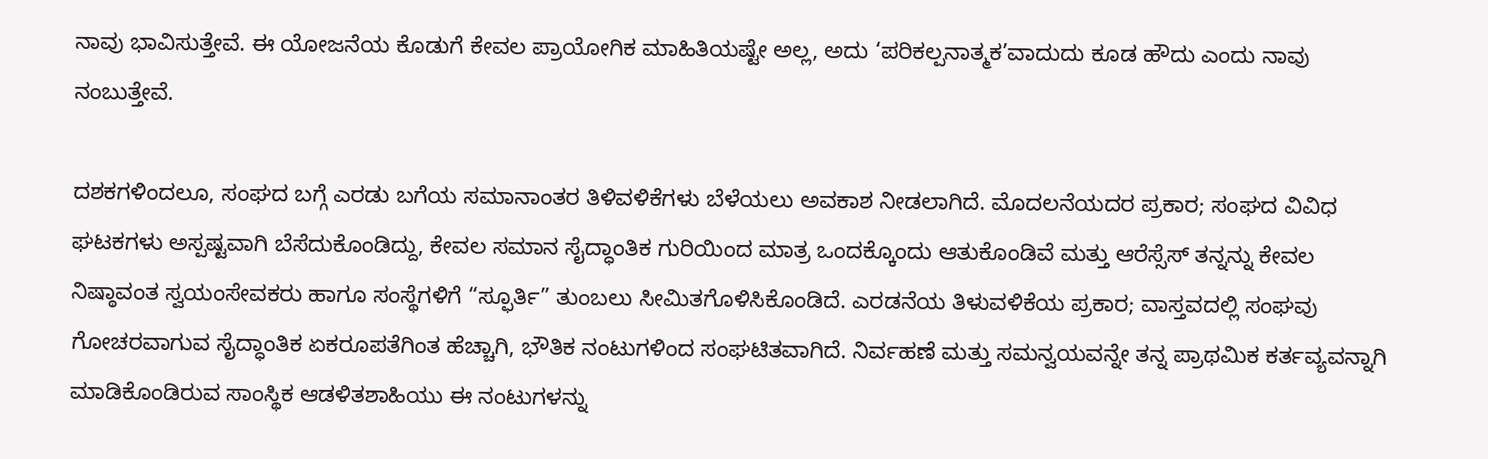ನಾವು ಭಾವಿಸುತ್ತೇವೆ. ಈ ಯೋಜನೆಯ ಕೊಡುಗೆ ಕೇವಲ ಪ್ರಾಯೋಗಿಕ ಮಾಹಿತಿಯಷ್ಟೇ ಅಲ್ಲ, ಅದು ‘ಪರಿಕಲ್ಪನಾತ್ಮಕ’ವಾದುದು ಕೂಡ ಹೌದು ಎಂದು ನಾವು ನಂಬುತ್ತೇವೆ.

ದಶಕಗಳಿಂದಲೂ, ಸಂಘದ ಬಗ್ಗೆ ಎರಡು ಬಗೆಯ ಸಮಾನಾಂತರ ತಿಳಿವಳಿಕೆಗಳು ಬೆಳೆಯಲು ಅವಕಾಶ ನೀಡಲಾಗಿದೆ. ಮೊದಲನೆಯದರ ಪ್ರಕಾರ; ಸಂಘದ ವಿವಿಧ ಘಟಕಗಳು ಅಸ್ಪಷ್ಟವಾಗಿ ಬೆಸೆದುಕೊಂಡಿದ್ದು, ಕೇವಲ ಸಮಾನ ಸೈದ್ಧಾಂತಿಕ ಗುರಿಯಿಂದ ಮಾತ್ರ ಒಂದಕ್ಕೊಂದು ಆತುಕೊಂಡಿವೆ ಮತ್ತು ಆರೆಸ್ಸೆಸ್‌ ತನ್ನನ್ನು ಕೇವಲ ನಿಷ್ಠಾವಂತ ಸ್ವಯಂಸೇವಕರು ಹಾಗೂ ಸಂಸ್ಥೆಗಳಿಗೆ “ಸ್ಫೂರ್ತಿ” ತುಂಬಲು ಸೀಮಿತಗೊಳಿಸಿಕೊಂಡಿದೆ. ಎರಡನೆಯ ತಿಳುವಳಿಕೆಯ ಪ್ರಕಾರ; ವಾಸ್ತವದಲ್ಲಿ ಸಂಘವು ಗೋಚರವಾಗುವ ಸೈದ್ಧಾಂತಿಕ ಏಕರೂಪತೆಗಿಂತ ಹೆಚ್ಚಾಗಿ, ಭೌತಿಕ ನಂಟುಗಳಿಂದ ಸಂಘಟಿತವಾಗಿದೆ. ನಿರ್ವಹಣೆ ಮತ್ತು ಸಮನ್ವಯವನ್ನೇ ತನ್ನ ಪ್ರಾಥಮಿಕ ಕರ್ತವ್ಯವನ್ನಾಗಿ ಮಾಡಿಕೊಂಡಿರುವ ಸಾಂಸ್ಥಿಕ ಆಡಳಿತಶಾಹಿಯು ಈ ನಂಟುಗಳನ್ನು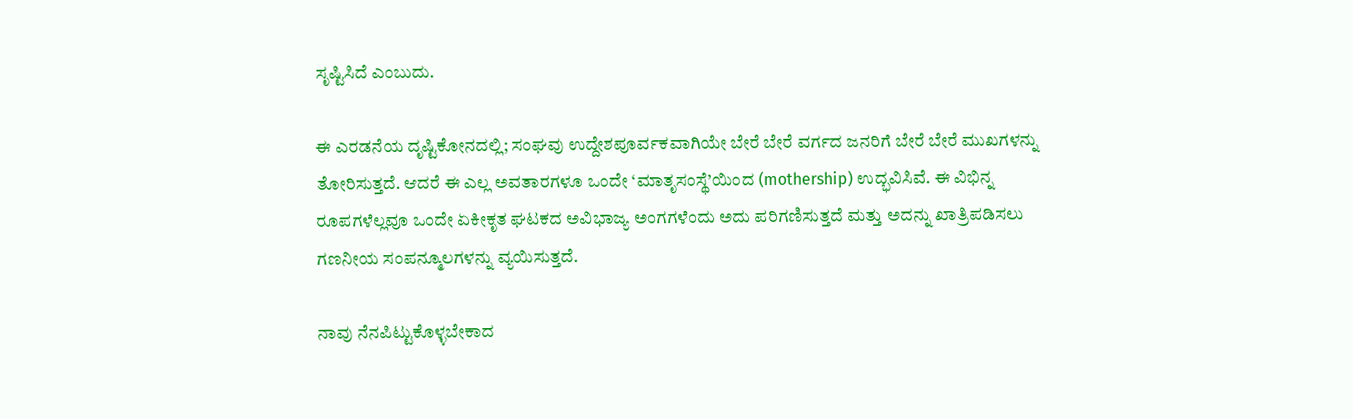ಸೃಷ್ಟಿಸಿದೆ ಎಂಬುದು.

ಈ ಎರಡನೆಯ ದೃಷ್ಟಿಕೋನದಲ್ಲಿ; ಸಂಘವು ಉದ್ದೇಶಪೂರ್ವಕವಾಗಿಯೇ ಬೇರೆ ಬೇರೆ ವರ್ಗದ ಜನರಿಗೆ ಬೇರೆ ಬೇರೆ ಮುಖಗಳನ್ನು ತೋರಿಸುತ್ತದೆ. ಆದರೆ ಈ ಎಲ್ಲ ಅವತಾರಗಳೂ ಒಂದೇ ‘ಮಾತೃಸಂಸ್ಥೆ’ಯಿಂದ (mothership) ಉದ್ಭವಿಸಿವೆ. ಈ ವಿಭಿನ್ನ ರೂಪಗಳೆಲ್ಲವೂ ಒಂದೇ ಏಕೀಕೃತ ಘಟಕದ ಅವಿಭಾಜ್ಯ ಅಂಗಗಳೆಂದು ಅದು ಪರಿಗಣಿಸುತ್ತದೆ ಮತ್ತು ಅದನ್ನು ಖಾತ್ರಿಪಡಿಸಲು ಗಣನೀಯ ಸಂಪನ್ಮೂಲಗಳನ್ನು ವ್ಯಯಿಸುತ್ತದೆ.

ನಾವು ನೆನಪಿಟ್ಟುಕೊಳ್ಳಬೇಕಾದ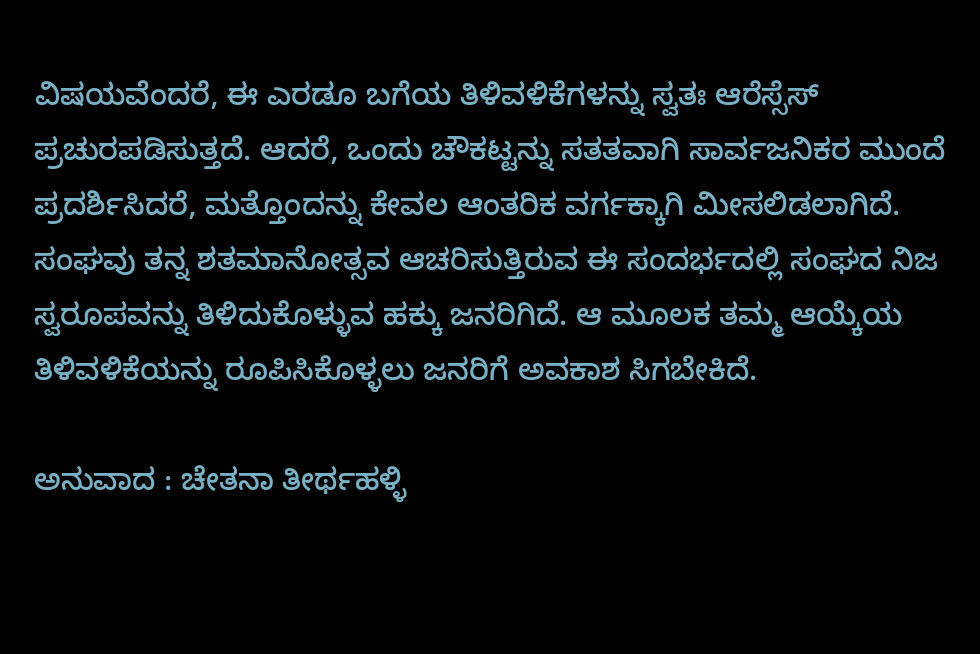ವಿಷಯವೆಂದರೆ, ಈ ಎರಡೂ ಬಗೆಯ ತಿಳಿವಳಿಕೆಗಳನ್ನು ಸ್ವತಃ ಆರೆಸ್ಸೆಸ್‌ ಪ್ರಚುರಪಡಿಸುತ್ತದೆ. ಆದರೆ, ಒಂದು ಚೌಕಟ್ಟನ್ನು ಸತತವಾಗಿ ಸಾರ್ವಜನಿಕರ ಮುಂದೆ ಪ್ರದರ್ಶಿಸಿದರೆ, ಮತ್ತೊಂದನ್ನು ಕೇವಲ ಆಂತರಿಕ ವರ್ಗಕ್ಕಾಗಿ ಮೀಸಲಿಡಲಾಗಿದೆ. ಸಂಘವು ತನ್ನ ಶತಮಾನೋತ್ಸವ ಆಚರಿಸುತ್ತಿರುವ ಈ ಸಂದರ್ಭದಲ್ಲಿ ಸಂಘದ ನಿಜ ಸ್ವರೂಪವನ್ನು ತಿಳಿದುಕೊಳ್ಳುವ ಹಕ್ಕು ಜನರಿಗಿದೆ. ಆ ಮೂಲಕ ತಮ್ಮ ಆಯ್ಕೆಯ ತಿಳಿವಳಿಕೆಯನ್ನು ರೂಪಿಸಿಕೊಳ್ಳಲು ಜನರಿಗೆ ಅವಕಾಶ ಸಿಗಬೇಕಿದೆ.

ಅನುವಾದ : ಚೇತನಾ ತೀರ್ಥಹಳ್ಳಿ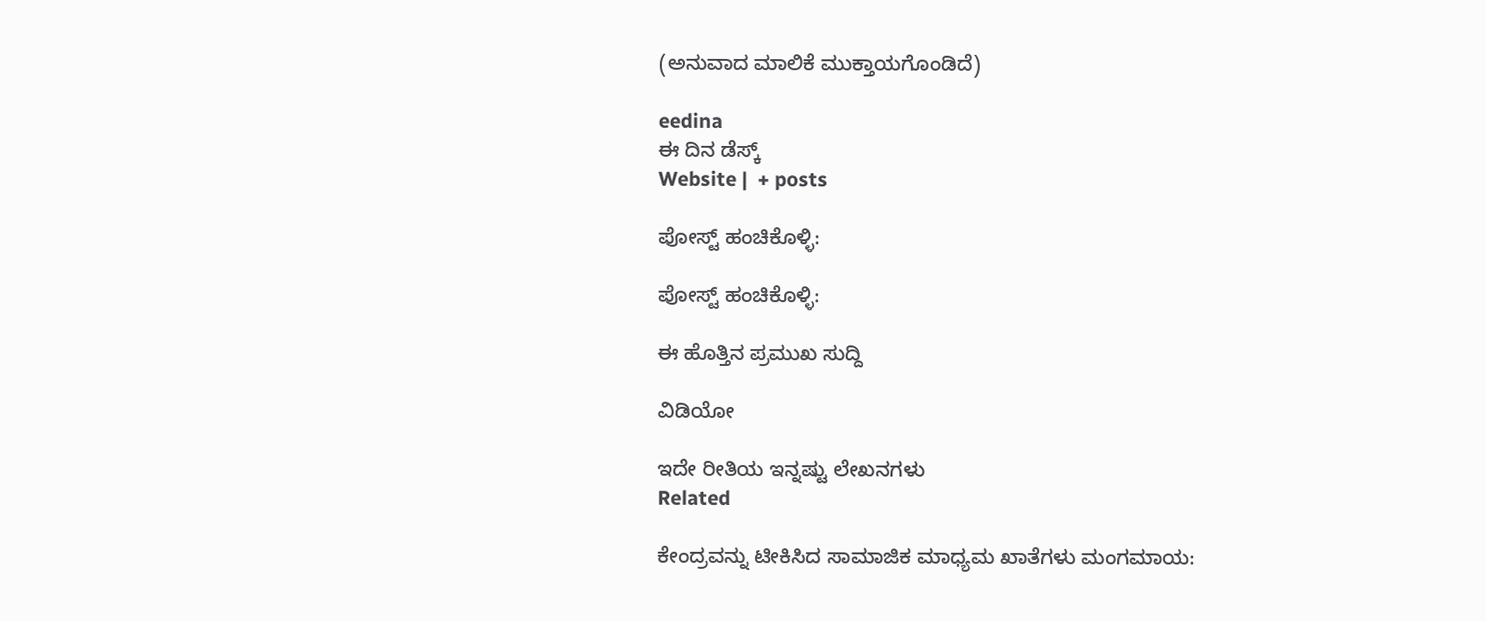(ಅನುವಾದ ಮಾಲಿಕೆ ಮುಕ್ತಾಯಗೊಂಡಿದೆ)

eedina
ಈ ದಿನ ಡೆಸ್ಕ್‌
Website |  + posts

ಪೋಸ್ಟ್ ಹಂಚಿಕೊಳ್ಳಿ:

ಪೋಸ್ಟ್ ಹಂಚಿಕೊಳ್ಳಿ:

ಈ ಹೊತ್ತಿನ ಪ್ರಮುಖ ಸುದ್ದಿ

ವಿಡಿಯೋ

ಇದೇ ರೀತಿಯ ಇನ್ನಷ್ಟು ಲೇಖನಗಳು
Related

ಕೇಂದ್ರವನ್ನು ಟೀಕಿಸಿದ ಸಾಮಾಜಿಕ ಮಾಧ್ಯಮ ಖಾತೆಗಳು ಮಂಗಮಾಯ: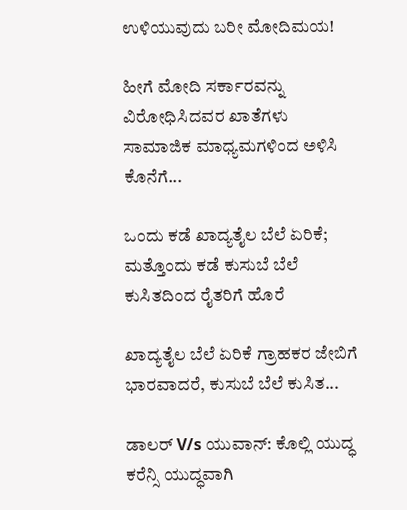ಉಳಿಯುವುದು ಬರೀ ಮೋದಿಮಯ!

ಹೀಗೆ ಮೋದಿ ಸರ್ಕಾರವನ್ನು ವಿರೋಧಿಸಿದವರ ಖಾತೆಗಳು ಸಾಮಾಜಿಕ ಮಾಧ್ಯಮಗಳಿಂದ ಅಳಿಸಿ ಕೊನೆಗೆ...

ಒಂದು ಕಡೆ ಖಾದ್ಯತೈಲ ಬೆಲೆ ಏರಿಕೆ; ಮತ್ತೊಂದು ಕಡೆ ಕುಸುಬೆ ಬೆಲೆ ಕುಸಿತದಿಂದ ರೈತರಿಗೆ ಹೊರೆ

ಖಾದ್ಯತೈಲ ಬೆಲೆ ಏರಿಕೆ ಗ್ರಾಹಕರ ಜೇಬಿಗೆ ಭಾರವಾದರೆ, ಕುಸುಬೆ ಬೆಲೆ ಕುಸಿತ...

ಡಾಲರ್ V/s ಯುವಾನ್: ಕೊಲ್ಲಿ ಯುದ್ಧ ಕರೆನ್ಸಿ ಯುದ್ಧವಾಗಿ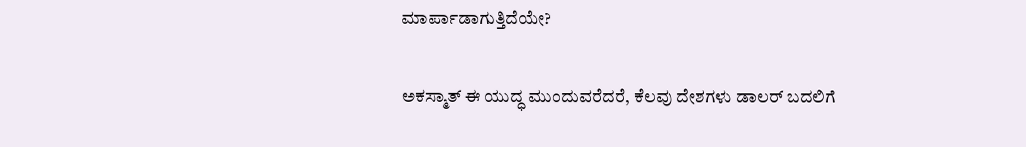ಮಾರ್ಪಾಡಾಗುತ್ತಿದೆಯೇ?

ಅಕಸ್ಮಾತ್ ಈ ಯುದ್ಧ ಮುಂದುವರೆದರೆ, ಕೆಲವು ದೇಶಗಳು ಡಾಲರ್ ಬದಲಿಗೆ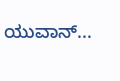ಯುವಾನ್...